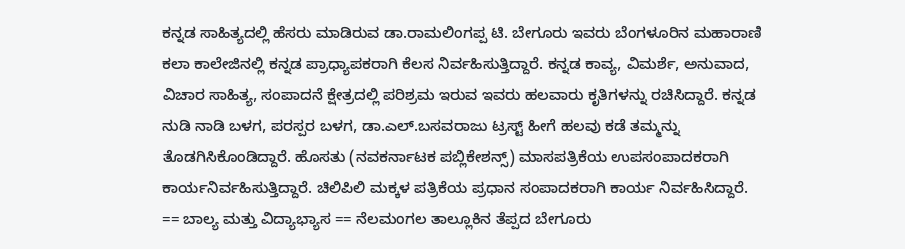ಕನ್ನಡ ಸಾಹಿತ್ಯದಲ್ಲಿ ಹೆಸರು ಮಾಡಿರುವ ಡಾ.ರಾಮಲಿಂಗಪ್ಪ ಟಿ. ಬೇಗೂರು ಇವರು ಬೆಂಗಳೂರಿನ ಮಹಾರಾಣಿ ಕಲಾ ಕಾಲೇಜಿನಲ್ಲಿ ಕನ್ನಡ ಪ್ರಾಧ್ಯಾಪಕರಾಗಿ ಕೆಲಸ ನಿರ್ವಹಿಸುತ್ತಿದ್ದಾರೆ. ಕನ್ನಡ ಕಾವ್ಯ, ವಿಮರ್ಶೆ, ಅನುವಾದ, ವಿಚಾರ ಸಾಹಿತ್ಯ, ಸಂಪಾದನೆ ಕ್ಷೇತ್ರದಲ್ಲಿ ಪರಿಶ್ರಮ ಇರುವ ಇವರು ಹಲವಾರು ಕೃತಿಗಳನ್ನು ರಚಿಸಿದ್ದಾರೆ. ಕನ್ನಡ ನುಡಿ ನಾಡಿ ಬಳಗ, ಪರಸ್ಪರ ಬಳಗ, ಡಾ.ಎಲ್.ಬಸವರಾಜು ಟ್ರಸ್ಟ್ ಹೀಗೆ ಹಲವು ಕಡೆ ತಮ್ಮನ್ನು ತೊಡಗಿಸಿಕೊಂಡಿದ್ದಾರೆ. ಹೊಸತು (ನವಕರ್ನಾಟಕ ಪಬ್ಲಿಕೇಶನ್ಸ್) ಮಾಸಪತ್ರಿಕೆಯ ಉಪಸಂಪಾದಕರಾಗಿ ಕಾರ್ಯನಿರ್ವಹಿಸುತ್ತಿದ್ದಾರೆ. ಚಿಲಿಪಿಲಿ ಮಕ್ಕಳ ಪತ್ರಿಕೆಯ ಪ್ರಧಾನ ಸಂಪಾದಕರಾಗಿ ಕಾರ್ಯ ನಿರ್ವಹಿಸಿದ್ದಾರೆ. == ಬಾಲ್ಯ ಮತ್ತು ವಿದ್ಯಾಭ್ಯಾಸ == ನೆಲಮಂಗಲ ತಾಲ್ಲೂಕಿನ ತೆಪ್ಪದ ಬೇಗೂರು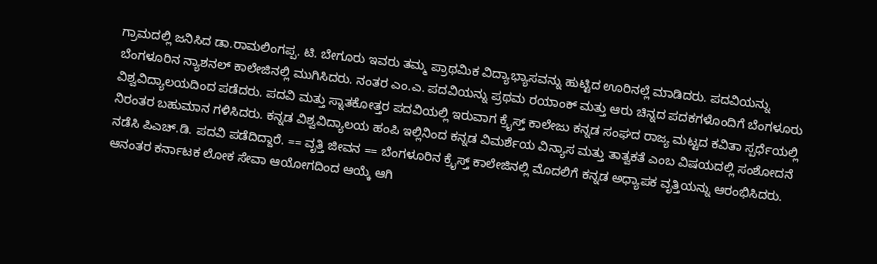ಗ್ರಾಮದಲ್ಲಿ ಜನಿಸಿದ ಡಾ.ರಾಮಲಿಂಗಪ್ಪ. ಟಿ. ಬೇಗೂರು ಇವರು ತಮ್ಮ ಪ್ರಾಥಮಿಕ ವಿದ್ಯಾಭ್ಯಾಸವನ್ನು ಹುಟ್ಟಿದ ಊರಿನಲ್ಲೆ ಮಾಡಿದರು. ಪದವಿಯನ್ನು ಬೆಂಗಳೂರಿನ ನ್ಯಾಶನಲ್ ಕಾಲೇಜಿನಲ್ಲಿ ಮುಗಿಸಿದರು. ನಂತರ ಎಂ.ಎ. ಪದವಿಯನ್ನು ಪ್ರಥಮ ರಯಾಂಕ್ ಮತ್ತು ಆರು ಚಿನ್ನದ ಪದಕಗಳೊಂದಿಗೆ ಬೆಂಗಳೂರು ವಿಶ್ವವಿದ್ಯಾಲಯದಿಂದ ಪಡೆದರು. ಪದವಿ ಮತ್ತು ಸ್ನಾತಕೋತ್ತರ ಪದವಿಯಲ್ಲಿ ಇರುವಾಗ ಕ್ರೈಸ್ತ್ ಕಾಲೇಜು ಕನ್ನಡ ಸಂಘದ ರಾಜ್ಯ ಮಟ್ಟದ ಕವಿತಾ ಸ್ಪರ್ಧೆಯಲ್ಲಿ ನಿರಂತರ ಬಹುಮಾನ ಗಳಿಸಿದರು. ಕನ್ನಡ ವಿಶ್ವವಿದ್ಯಾಲಯ ಹಂಪಿ ಇಲ್ಲಿನಿಂದ ಕನ್ನಡ ವಿಮರ್ಶೆಯ ವಿನ್ಯಾಸ ಮತ್ತು ತಾತ್ವಕತೆ ಎಂಬ ವಿಷಯದಲ್ಲಿ ಸಂಶೋದನೆ ನಡೆಸಿ ಪಿಎಚ್.ಡಿ. ಪದವಿ ಪಡೆದಿದ್ದಾರೆ. == ವೃತ್ತಿ ಜೀವನ == ಬೆಂಗಳೂರಿನ ಕ್ರೈಸ್ತ್ ಕಾಲೇಜಿನಲ್ಲಿ ಮೊದಲಿಗೆ ಕನ್ನಡ ಅಧ್ಯಾಪಕ ವೃತ್ತಿಯನ್ನು ಆರಂಭಿಸಿದರು. ಆನಂತರ ಕರ್ನಾಟಕ ಲೋಕ ಸೇವಾ ಆಯೋಗದಿಂದ ಆಯ್ಕೆ ಆಗಿ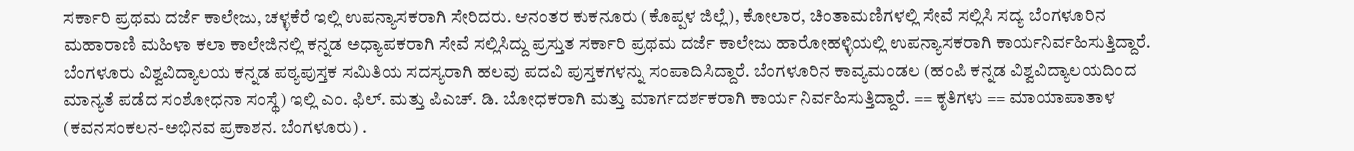ಸರ್ಕಾರಿ ಪ್ರಥಮ ದರ್ಜೆ ಕಾಲೇಜು, ಚಳ್ಳಕೆರೆ ಇಲ್ಲಿ ಉಪನ್ಯಾಸಕರಾಗಿ ಸೇರಿದರು. ಆನಂತರ ಕುಕನೂರು (ಕೊಪ್ಪಳ ಜಿಲ್ಲೆ), ಕೋಲಾರ, ಚಿಂತಾಮಣಿಗಳಲ್ಲಿ ಸೇವೆ ಸಲ್ಲಿಸಿ ಸದ್ಯ ಬೆಂಗಳೂರಿನ ಮಹಾರಾಣಿ ಮಹಿಳಾ ಕಲಾ ಕಾಲೇಜಿನಲ್ಲಿ ಕನ್ನಡ ಅಧ್ಯಾಪಕರಾಗಿ ಸೇವೆ ಸಲ್ಲಿಸಿದ್ದು ಪ್ರಸ್ತುತ ಸರ್ಕಾರಿ ಪ್ರಥಮ ದರ್ಜೆ ಕಾಲೇಜು ಹಾರೋಹಳ್ಳಿಯಲ್ಲಿ ಉಪನ್ಯಾಸಕರಾಗಿ ಕಾರ್ಯನಿರ್ವಹಿಸುತ್ತಿದ್ದಾರೆ. ಬೆಂಗಳೂರು ವಿಶ್ವವಿದ್ಯಾಲಯ ಕನ್ನಡ ಪಠ್ಯಪುಸ್ತಕ ಸಮಿತಿಯ ಸದಸ್ಯರಾಗಿ ಹಲವು ಪದವಿ ಪುಸ್ತಕಗಳನ್ನು ಸಂಪಾದಿಸಿದ್ದಾರೆ. ಬೆಂಗಳೂರಿನ ಕಾವ್ಯಮಂಡಲ (ಹಂಪಿ ಕನ್ನಡ ವಿಶ್ವವಿದ್ಯಾಲಯದಿಂದ ಮಾನ್ಯತೆ ಪಡೆದ ಸಂಶೋಧನಾ ಸಂಸ್ಥೆ) ಇಲ್ಲಿ ಎಂ. ಫಿಲ್. ಮತ್ತು ಪಿಎಚ್. ಡಿ. ಬೋಧಕರಾಗಿ ಮತ್ತು ಮಾರ್ಗದರ್ಶಕರಾಗಿ ಕಾರ್ಯ ನಿರ್ವಹಿಸುತ್ತಿದ್ದಾರೆ. == ಕೃತಿಗಳು == ಮಾಯಾಪಾತಾಳ (ಕವನಸಂಕಲನ-ಅಭಿನವ ಪ್ರಕಾಶನ. ಬೆಂಗಳೂರು) .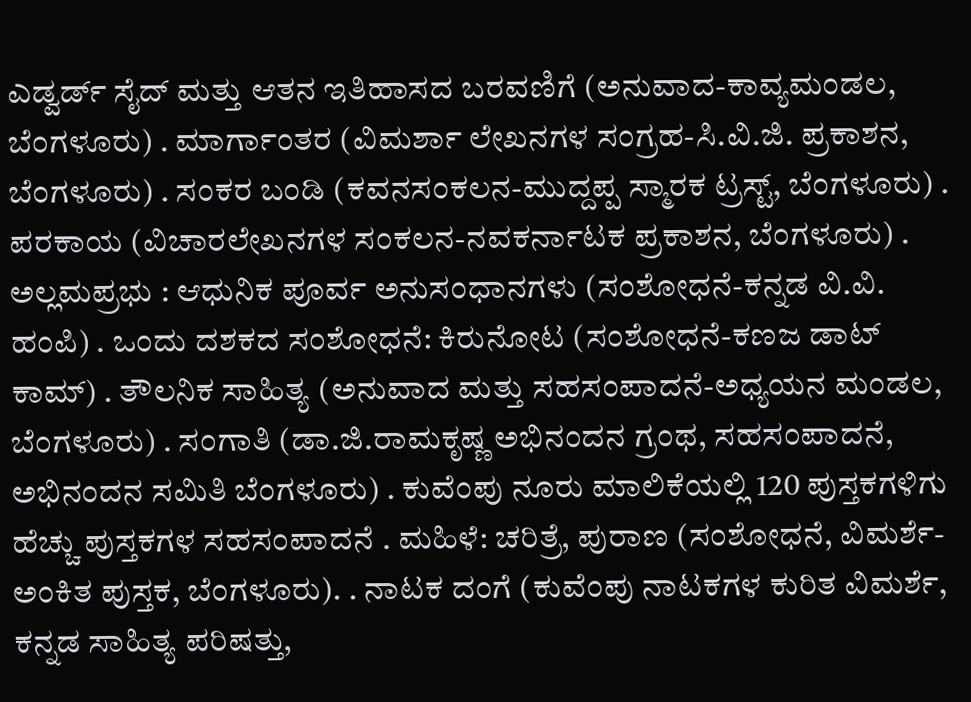ಎಡ್ವರ್ಡ್ ಸೈದ್ ಮತ್ತು ಆತನ ಇತಿಹಾಸದ ಬರವಣಿಗೆ (ಅನುವಾದ-ಕಾವ್ಯಮಂಡಲ, ಬೆಂಗಳೂರು) . ಮಾರ್ಗಾಂತರ (ವಿಮರ್ಶಾ ಲೇಖನಗಳ ಸಂಗ್ರಹ-ಸಿ.ವಿ.ಜಿ. ಪ್ರಕಾಶನ, ಬೆಂಗಳೂರು) . ಸಂಕರ ಬಂಡಿ (ಕವನಸಂಕಲನ-ಮುದ್ದಪ್ಪ ಸ್ಮಾರಕ ಟ್ರಸ್ಟ್, ಬೆಂಗಳೂರು) . ಪರಕಾಯ (ವಿಚಾರಲೇಖನಗಳ ಸಂಕಲನ-ನವಕರ್ನಾಟಕ ಪ್ರಕಾಶನ, ಬೆಂಗಳೂರು) . ಅಲ್ಲಮಪ್ರಭು : ಆಧುನಿಕ ಪೂರ್ವ ಅನುಸಂಧಾನಗಳು (ಸಂಶೋಧನೆ-ಕನ್ನಡ ವಿ.ವಿ. ಹಂಪಿ) . ಒಂದು ದಶಕದ ಸಂಶೋಧನೆ: ಕಿರುನೋಟ (ಸಂಶೋಧನೆ-ಕಣಜ ಡಾಟ್ ಕಾಮ್) . ತೌಲನಿಕ ಸಾಹಿತ್ಯ (ಅನುವಾದ ಮತ್ತು ಸಹಸಂಪಾದನೆ-ಅಧ್ಯಯನ ಮಂಡಲ, ಬೆಂಗಳೂರು) . ಸಂಗಾತಿ (ಡಾ.ಜಿ.ರಾಮಕೃಷ್ಣ ಅಭಿನಂದನ ಗ್ರಂಥ, ಸಹಸಂಪಾದನೆ, ಅಭಿನಂದನ ಸಮಿತಿ ಬೆಂಗಳೂರು) . ಕುವೆಂಪು ನೂರು ಮಾಲಿಕೆಯಲ್ಲಿ 120 ಪುಸ್ತಕಗಳಿಗು ಹೆಚ್ಚು ಪುಸ್ತಕಗಳ ಸಹಸಂಪಾದನೆ . ಮಹಿಳೆ: ಚರಿತ್ರೆ, ಪುರಾಣ (ಸಂಶೋಧನೆ, ವಿಮರ್ಶೆ- ಅಂಕಿತ ಪುಸ್ತಕ, ಬೆಂಗಳೂರು). . ನಾಟಕ ದಂಗೆ (ಕುವೆಂಪು ನಾಟಕಗಳ ಕುರಿತ ವಿಮರ್ಶೆ, ಕನ್ನಡ ಸಾಹಿತ್ಯ ಪರಿಷತ್ತು,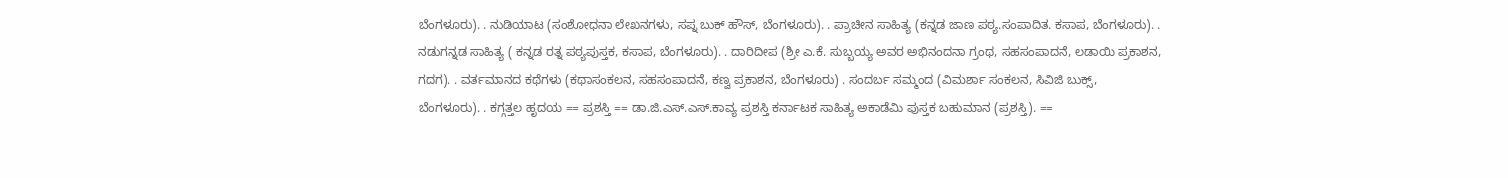ಬೆಂಗಳೂರು). . ನುಡಿಯಾಟ (ಸಂಶೋಧನಾ ಲೇಖನಗಳು, ಸಪ್ನ ಬುಕ್ ಹೌಸ್, ಬೆಂಗಳೂರು). . ಪ್ರಾಚೀನ ಸಾಹಿತ್ಯ (ಕನ್ನಡ ಜಾಣ ಪಠ್ಯ.ಸಂಪಾದಿತ. ಕಸಾಪ, ಬೆಂಗಳೂರು). . ನಡುಗನ್ನಡ ಸಾಹಿತ್ಯ ( ಕನ್ನಡ ರತ್ನ ಪಠ್ಯಪುಸ್ತಕ, ಕಸಾಪ, ಬೆಂಗಳೂರು). . ದಾರಿದೀಪ (ಶ್ರೀ ಎ.ಕೆ. ಸುಬ್ಬಯ್ಯ ಅವರ ಅಭಿನಂದನಾ ಗ್ರಂಥ, ಸಹಸಂಪಾದನೆ, ಲಡಾಯಿ ಪ್ರಕಾಶನ, ಗದಗ). . ವರ್ತಮಾನದ ಕಥೆಗಳು (ಕಥಾಸಂಕಲನ, ಸಹಸಂಪಾದನೆ, ಕಣ್ವ ಪ್ರಕಾಶನ, ಬೆಂಗಳೂರು) . ಸಂದರ್ಬ ಸಮ್ಮಂದ (ವಿಮರ್ಶಾ ಸಂಕಲನ, ಸಿವಿಜಿ ಬುಕ್ಸ್, ಬೆಂಗಳೂರು). . ಕಗ್ಗತ್ತಲ ಹೃದಯ == ಪ್ರಶಸ್ತಿ == ಡಾ.ಜಿ.ಎಸ್.ಎಸ್.ಕಾವ್ಯ ಪ್ರಶಸ್ತಿ ಕರ್ನಾಟಕ ಸಾಹಿತ್ಯ ಅಕಾಡೆಮಿ ಪುಸ್ತಕ ಬಹುಮಾನ (ಪ್ರಶಸ್ತಿ). ==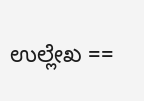ಉಲ್ಲೇಖ ==